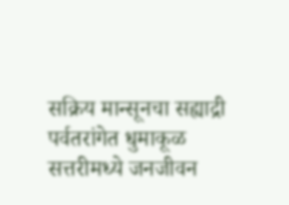सक्रिय मान्सूनचा सह्याद्री पर्वतरांगेत धुमाकूळ
सत्तरीमध्ये जनजीवन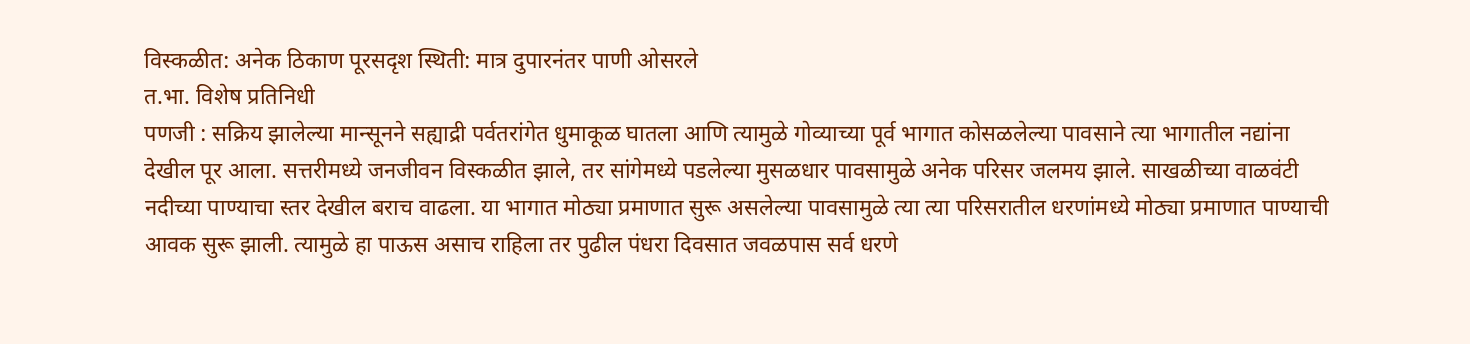विस्कळीत: अनेक ठिकाण पूरसदृश स्थिती: मात्र दुपारनंतर पाणी ओसरले
त.भा. विशेष प्रतिनिधी
पणजी : सक्रिय झालेल्या मान्सूनने सह्याद्री पर्वतरांगेत धुमाकूळ घातला आणि त्यामुळे गोव्याच्या पूर्व भागात कोसळलेल्या पावसाने त्या भागातील नद्यांना देखील पूर आला. सत्तरीमध्ये जनजीवन विस्कळीत झाले, तर सांगेमध्ये पडलेल्या मुसळधार पावसामुळे अनेक परिसर जलमय झाले. साखळीच्या वाळवंटी नदीच्या पाण्याचा स्तर देखील बराच वाढला. या भागात मोठ्या प्रमाणात सुरू असलेल्या पावसामुळे त्या त्या परिसरातील धरणांमध्ये मोठ्या प्रमाणात पाण्याची आवक सुरू झाली. त्यामुळे हा पाऊस असाच राहिला तर पुढील पंधरा दिवसात जवळपास सर्व धरणे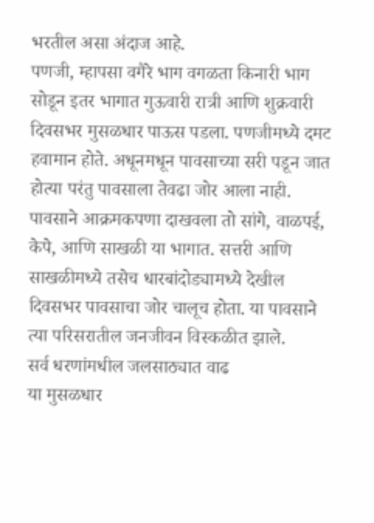भरतील असा अंदाज आहे.
पणजी, म्हापसा वगैरे भाग वगळता किनारी भाग सोडून इतर भागात गुऊवारी रात्री आणि शुक्रवारी दिवसभर मुसळधार पाऊस पडला. पणजीमध्ये दमट हवामान होते. अधूनमधून पावसाच्या सरी पडून जात होत्या परंतु पावसाला तेवढा जोर आला नाही. पावसाने आक्रमकपणा दाखवला तो सांगे, वाळपई, केपे, आणि साखळी या भागात. सत्तरी आणि साखळीमध्ये तसेच धारबांदोड्यामध्ये देखील दिवसभर पावसाचा जोर चालूच होता. या पावसाने त्या परिसरातील जनजीवन विस्कळीत झाले.
सर्व धरणांमधील जलसाठ्यात वाढ
या मुसळधार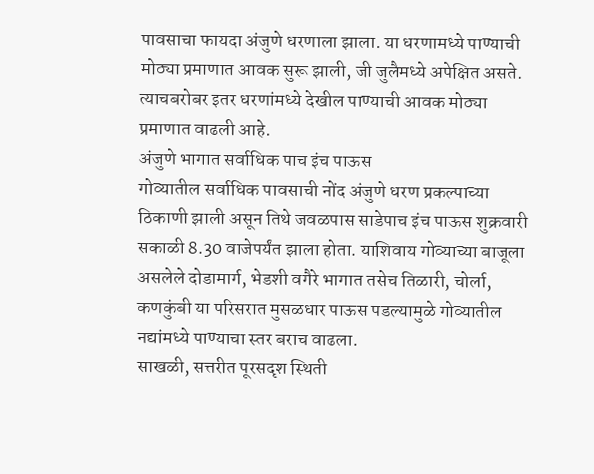पावसाचा फायदा अंजुणे धरणाला झाला. या धरणामध्ये पाण्याची मोठ्या प्रमाणात आवक सुरू झाली, जी जुलैमध्ये अपेक्षित असते. त्याचबरोबर इतर धरणांमध्ये देखील पाण्याची आवक मोठ्या प्रमाणात वाढली आहे.
अंजुणे भागात सर्वाधिक पाच इंच पाऊस
गोव्यातील सर्वाधिक पावसाची नोंद अंजुणे धरण प्रकल्पाच्या ठिकाणी झाली असून तिथे जवळपास साडेपाच इंच पाऊस शुक्रवारी सकाळी 8.30 वाजेपर्यंत झाला होता. याशिवाय गोव्याच्या बाजूला असलेले दोडामार्ग, भेडशी वगैरे भागात तसेच तिळारी, चोर्ला, कणकुंबी या परिसरात मुसळधार पाऊस पडल्यामुळे गोव्यातील नद्यांमध्ये पाण्याचा स्तर बराच वाढला.
साखळी, सत्तरीत पूरसदृश स्थिती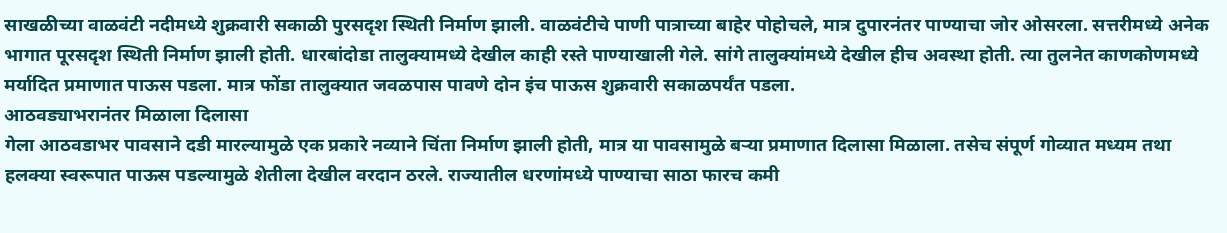साखळीच्या वाळवंटी नदीमध्ये शुक्रवारी सकाळी पुरसदृश स्थिती निर्माण झाली. वाळवंटीचे पाणी पात्राच्या बाहेर पोहोचले, मात्र दुपारनंतर पाण्याचा जोर ओसरला. सत्तरीमध्ये अनेक भागात पूरसदृश स्थिती निर्माण झाली होती. धारबांदोडा तालुक्यामध्ये देखील काही रस्ते पाण्याखाली गेले. सांगे तालुक्यांमध्ये देखील हीच अवस्था होती. त्या तुलनेत काणकोणमध्ये मर्यादित प्रमाणात पाऊस पडला. मात्र फोंडा तालुक्यात जवळपास पावणे दोन इंच पाऊस शुक्रवारी सकाळपर्यंत पडला.
आठवड्याभरानंतर मिळाला दिलासा
गेला आठवडाभर पावसाने दडी मारल्यामुळे एक प्रकारे नव्याने चिंता निर्माण झाली होती, मात्र या पावसामुळे बऱ्या प्रमाणात दिलासा मिळाला. तसेच संपूर्ण गोव्यात मध्यम तथा हलक्या स्वरूपात पाऊस पडल्यामुळे शेतीला देखील वरदान ठरले. राज्यातील धरणांमध्ये पाण्याचा साठा फारच कमी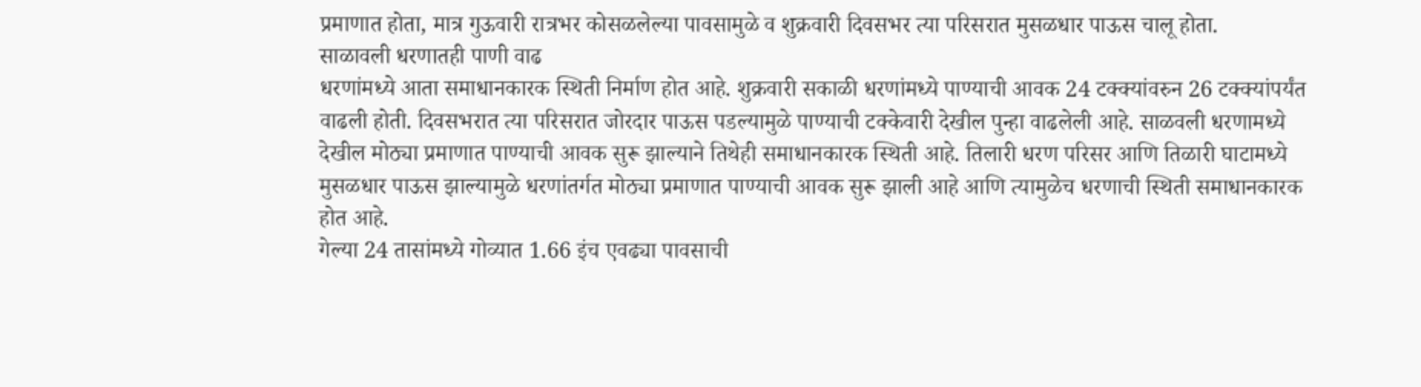प्रमाणात होता, मात्र गुऊवारी रात्रभर कोसळलेल्या पावसामुळे व शुक्रवारी दिवसभर त्या परिसरात मुसळधार पाऊस चालू होता.
साळावली धरणातही पाणी वाढ
धरणांमध्ये आता समाधानकारक स्थिती निर्माण होत आहे. शुक्रवारी सकाळी धरणांमध्ये पाण्याची आवक 24 टक्क्यांवरुन 26 टक्क्यांपर्यंत वाढली होती. दिवसभरात त्या परिसरात जोरदार पाऊस पडल्यामुळे पाण्याची टक्केवारी देखील पुन्हा वाढलेली आहे. साळवली धरणामध्ये देखील मोठ्या प्रमाणात पाण्याची आवक सुरू झाल्याने तिथेही समाधानकारक स्थिती आहे. तिलारी धरण परिसर आणि तिळारी घाटामध्ये मुसळधार पाऊस झाल्यामुळे धरणांतर्गत मोठ्या प्रमाणात पाण्याची आवक सुरू झाली आहे आणि त्यामुळेच धरणाची स्थिती समाधानकारक होत आहे.
गेल्या 24 तासांमध्ये गोव्यात 1.66 इंच एवढ्या पावसाची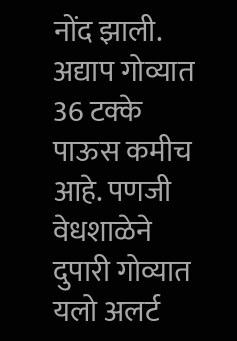नोंद झाली. अद्याप गोव्यात 36 टक्के पाऊस कमीच आहे. पणजी वेधशाळेने दुपारी गोव्यात यलो अलर्ट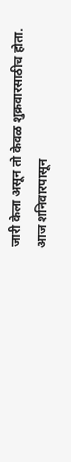जारी केला असून तो केवळ शुक्रवारसाठीच होता. आज शनिवारपासून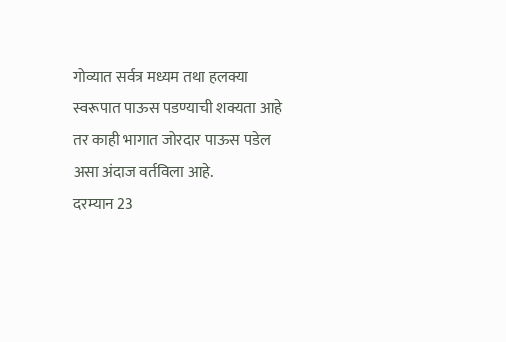गोव्यात सर्वत्र मध्यम तथा हलक्या स्वरूपात पाऊस पडण्याची शक्यता आहे तर काही भागात जोरदार पाऊस पडेल असा अंदाज वर्तविला आहे.
दरम्यान 23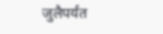जुलैपर्यंत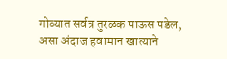गोव्यात सर्वत्र तुरळक पाऊस पडेल, असा अंदाज हवामान खात्याने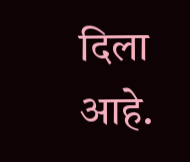दिला आहे.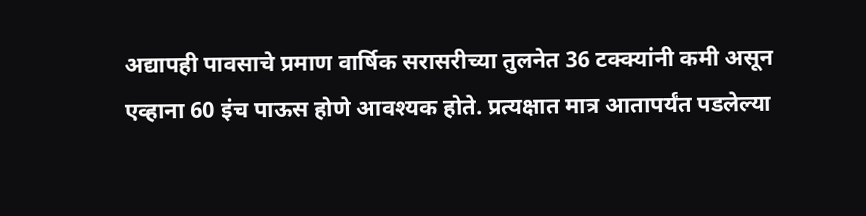अद्यापही पावसाचे प्रमाण वार्षिक सरासरीच्या तुलनेत 36 टक्क्यांनी कमी असून एव्हाना 60 इंच पाऊस होणे आवश्यक होते. प्रत्यक्षात मात्र आतापर्यंत पडलेल्या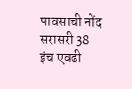पावसाची नोंद सरासरी 38 इंच एवढी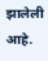झालेली आहे.